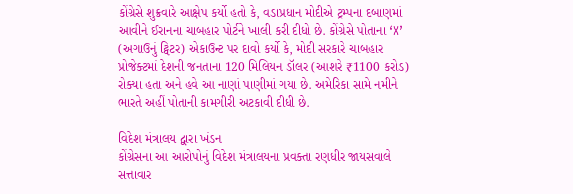કોંગ્રેસે શુક્રવારે આક્ષેપ કર્યો હતો કે, વડાપ્રધાન મોદીએ ટ્રમ્પના દબાણમાં આવીને ઈરાનના ચાબહાર પોર્ટને ખાલી કરી દીધો છે. કોંગ્રેસે પોતાના ‘X’ (અગાઉનું ટ્વિટર) એકાઉન્ટ પર દાવો કર્યો કે, મોદી સરકારે ચાબહાર પ્રોજેક્ટમાં દેશની જનતાના 120 મિલિયન ડૉલર (આશરે ₹1100 કરોડ) રોક્યા હતા અને હવે આ નાણાં પાણીમાં ગયા છે. અમેરિકા સામે નમીને ભારતે અહીં પોતાની કામગીરી અટકાવી દીધી છે.

વિદેશ મંત્રાલય દ્વારા ખંડન
કોંગ્રેસના આ આરોપોનું વિદેશ મંત્રાલયના પ્રવક્તા રણધીર જાયસવાલે સત્તાવાર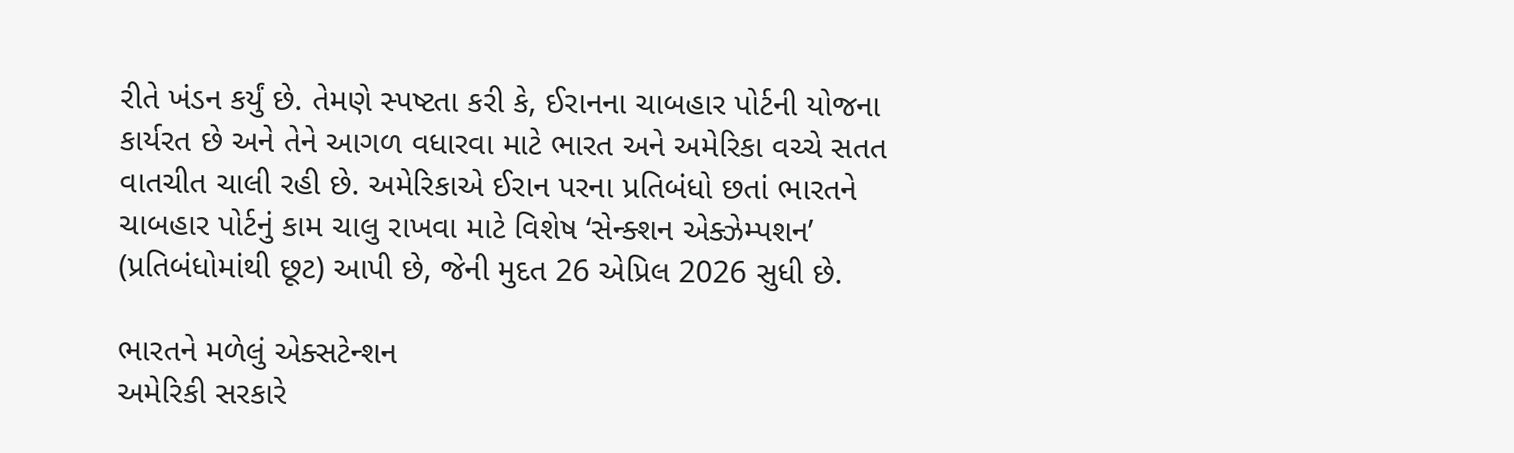રીતે ખંડન કર્યું છે. તેમણે સ્પષ્ટતા કરી કે, ઈરાનના ચાબહાર પોર્ટની યોજના કાર્યરત છે અને તેને આગળ વધારવા માટે ભારત અને અમેરિકા વચ્ચે સતત વાતચીત ચાલી રહી છે. અમેરિકાએ ઈરાન પરના પ્રતિબંધો છતાં ભારતને ચાબહાર પોર્ટનું કામ ચાલુ રાખવા માટે વિશેષ ‘સેન્ક્શન એક્ઝેમ્પશન’ (પ્રતિબંધોમાંથી છૂટ) આપી છે, જેની મુદત 26 એપ્રિલ 2026 સુધી છે.

ભારતને મળેલું એક્સટેન્શન
અમેરિકી સરકારે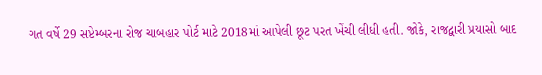ગત વર્ષે 29 સપ્ટેમ્બરના રોજ ચાબહાર પોર્ટ માટે 2018માં આપેલી છૂટ પરત ખેંચી લીધી હતી. જોકે, રાજદ્વારી પ્રયાસો બાદ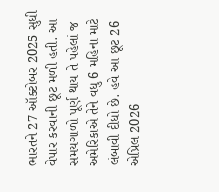ભારતને 27 ઑક્ટોબર 2025 સુધી વેપાર કરવાની છૂટ મળી હતી. આ સમયગાળો પૂર્ણ થાય તે પહેલાં જ અમેરિકાએ તેને વધુ 6 મહિના માટે લંબાવી દીધો છે. હવે આ છૂટ 26 એપ્રિલ 2026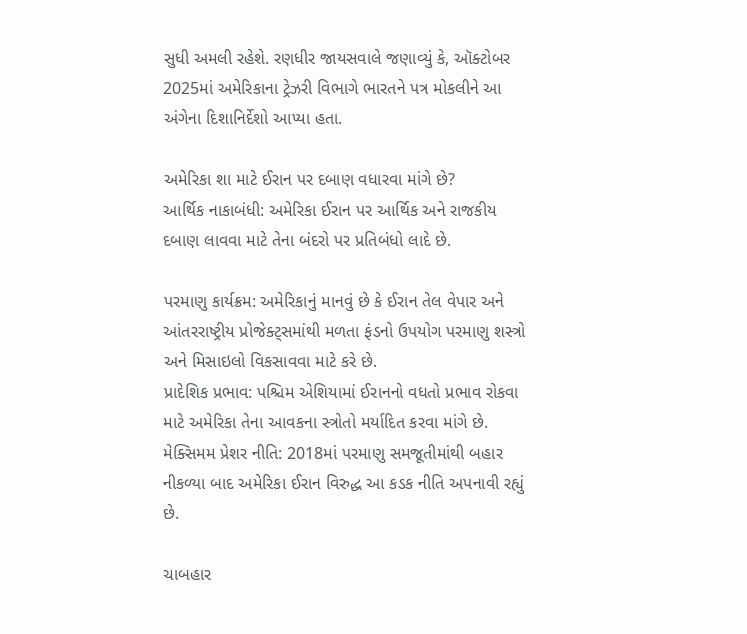સુધી અમલી રહેશે. રણધીર જાયસવાલે જણાવ્યું કે, ઑક્ટોબર 2025માં અમેરિકાના ટ્રેઝરી વિભાગે ભારતને પત્ર મોકલીને આ અંગેના દિશાનિર્દેશો આપ્યા હતા.

અમેરિકા શા માટે ઈરાન પર દબાણ વધારવા માંગે છે?
આર્થિક નાકાબંધી: અમેરિકા ઈરાન પર આર્થિક અને રાજકીય દબાણ લાવવા માટે તેના બંદરો પર પ્રતિબંધો લાદે છે.

પરમાણુ કાર્યક્રમ: અમેરિકાનું માનવું છે કે ઈરાન તેલ વેપાર અને આંતરરાષ્ટ્રીય પ્રોજેક્ટ્સમાંથી મળતા ફંડનો ઉપયોગ પરમાણુ શસ્ત્રો અને મિસાઇલો વિકસાવવા માટે કરે છે.
પ્રાદેશિક પ્રભાવ: પશ્ચિમ એશિયામાં ઈરાનનો વધતો પ્રભાવ રોકવા માટે અમેરિકા તેના આવકના સ્ત્રોતો મર્યાદિત કરવા માંગે છે.
મેક્સિમમ પ્રેશર નીતિ: 2018માં પરમાણુ સમજૂતીમાંથી બહાર નીકળ્યા બાદ અમેરિકા ઈરાન વિરુદ્ધ આ કડક નીતિ અપનાવી રહ્યું છે.

ચાબહાર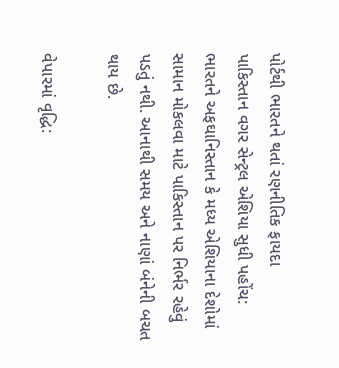પોર્ટથી ભારતને થતાં રણનીતિક ફાયદા
પાકિસ્તાન વગર સેન્ટ્રલ એશિયા સુધી પહોંચ: ભારતને અફઘાનિસ્તાન કે મધ્ય એશિયાના દેશોમાં સામાન મોકલવા માટે પાકિસ્તાન પર નિર્ભર રહેવું પડતું નથી. આનાથી સમય અને નાણાં બંનેની બચત થાય છે.

વેપારમાં વૃદ્ધિ: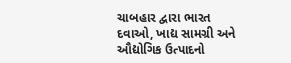ચાબહાર દ્વારા ભારત દવાઓ, ખાદ્ય સામગ્રી અને ઔદ્યોગિક ઉત્પાદનો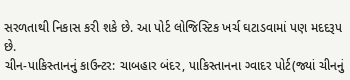સરળતાથી નિકાસ કરી શકે છે. આ પોર્ટ લોજિસ્ટિક ખર્ચ ઘટાડવામાં પણ મદદરૂપ છે.
ચીન-પાકિસ્તાનનું કાઉન્ટર: ચાબહાર બંદર, પાકિસ્તાનના ગ્વાદર પોર્ટ(જ્યાં ચીનનું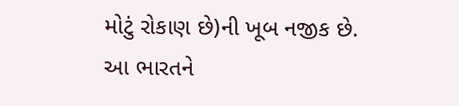મોટું રોકાણ છે)ની ખૂબ નજીક છે. આ ભારતને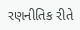રણનીતિક રીતે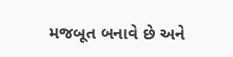મજબૂત બનાવે છે અને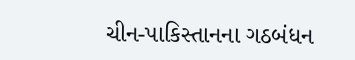ચીન-પાકિસ્તાનના ગઠબંધન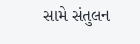સામે સંતુલન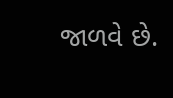જાળવે છે.